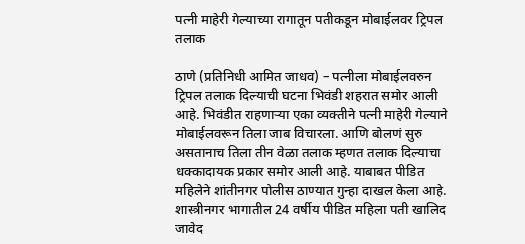पत्नी माहेरी गेल्याच्या रागातून पतीकडून मोबाईलवर ट्रिपल तलाक

ठाणे (प्रतिनिधी आमित जाधव) – पत्नीला मोबाईलवरुन ट्रिपल तलाक दिल्याची घटना भिवंडी शहरात समोर आली आहे. भिवंडीत राहणाऱ्या एका व्यक्तीने पत्नी माहेरी गेल्याने मोबाईलवरून तिला जाब विचारला. आणि बोलणं सुरु असतानाच तिला तीन वेळा तलाक म्हणत तलाक दिल्याचा धक्कादायक प्रकार समोर आली आहे. याबाबत पीडित महिलेने शांतीनगर पोलीस ठाण्यात गुन्हा दाखल केला आहे.
शास्त्रीनगर भागातील 24 वर्षीय पीडित महिला पती खालिद जावेद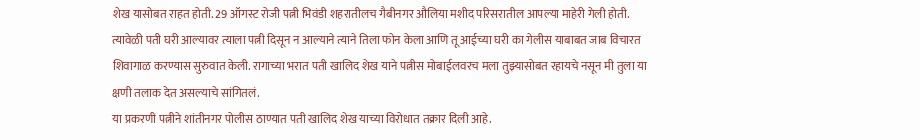शेख यासोबत राहत होती. 29 ऑगस्ट रोजी पत्नी भिवंडी शहरातीलच गैबीनगर औलिया मशीद परिसरातील आपल्या माहेरी गेली होती. त्यावेळी पती घरी आल्यावर त्याला पत्नी दिसून न आल्याने त्याने तिला फोन केला आणि तू आईच्या घरी का गेलीस याबाबत जाब विचारत शिवागाळ करण्यास सुरुवात केली. रागाच्या भरात पती खालिद शेख याने पत्नीस मोबाईलवरच मला तुझ्यासोबत रहायचे नसून मी तुला या क्षणी तलाक देत असल्याचे सांगितलं.
या प्रकरणी पत्नीने शांतीनगर पोलीस ठाण्यात पती खालिद शेख याच्या विरोधात तक्रार दिली आहे.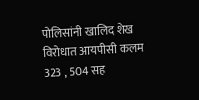पोलिसांनी खालिद शेख विरोधात आयपीसी कलम 323 , 504 सह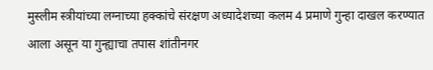मुस्लीम स्त्रीयांच्या लग्नाच्या हक्कांचे संरक्षण अध्यादेशच्या कलम 4 प्रमाणे गुन्हा दाखल करण्यात आला असून या गुन्ह्याचा तपास शांतीनगर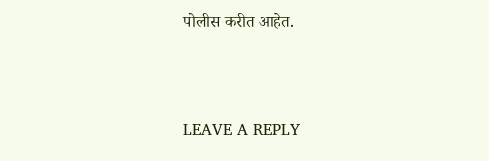पोलीस करीत आहेत.



LEAVE A REPLY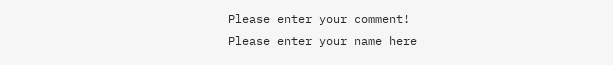Please enter your comment!
Please enter your name here